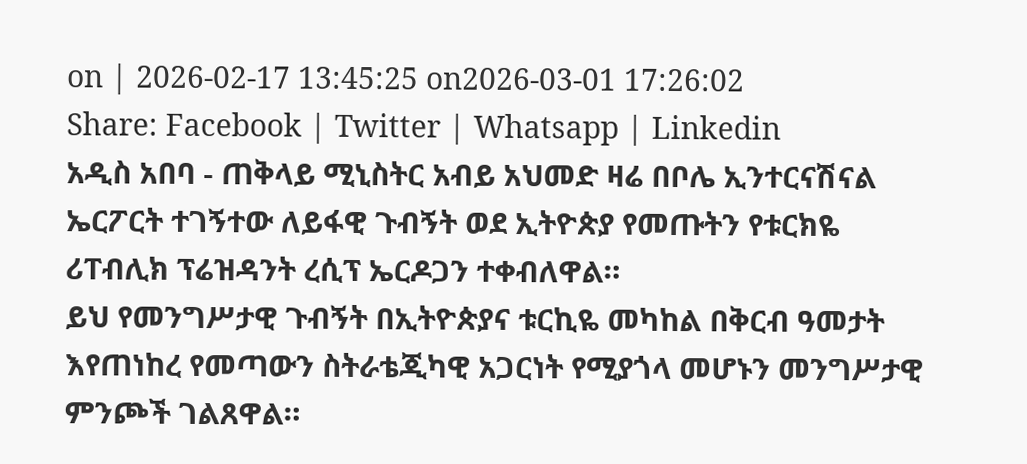on | 2026-02-17 13:45:25 on2026-03-01 17:26:02
Share: Facebook | Twitter | Whatsapp | Linkedin
አዲስ አበባ - ጠቅላይ ሚኒስትር አብይ አህመድ ዛሬ በቦሌ ኢንተርናሽናል ኤርፖርት ተገኝተው ለይፋዊ ጉብኝት ወደ ኢትዮጵያ የመጡትን የቱርክዬ ሪፐብሊክ ፕሬዝዳንት ረሲፕ ኤርዶጋን ተቀብለዋል።
ይህ የመንግሥታዊ ጉብኝት በኢትዮጵያና ቱርኪዬ መካከል በቅርብ ዓመታት እየጠነከረ የመጣውን ስትራቴጂካዊ አጋርነት የሚያጎላ መሆኑን መንግሥታዊ ምንጮች ገልጸዋል።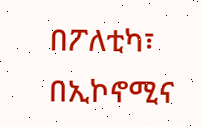በፖለቲካ፣ በኢኮኖሚና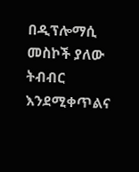በዲፕሎማሲ መስኮች ያለው ትብብር እንደሚቀጥልና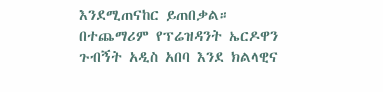እንደሚጠናከር ይጠበቃል።
በተጨማሪም የፕሬዝዳንት ኤርዶዋን ጉብኝት አዲስ አበባ እንደ ክልላዊና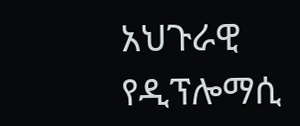አህጉራዊ የዲፕሎማሲ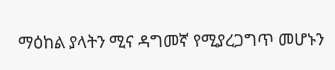ማዕከል ያላትን ሚና ዳግመኛ የሚያረጋግጥ መሆኑን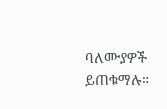ባለሙያዎች ይጠቁማሉ።